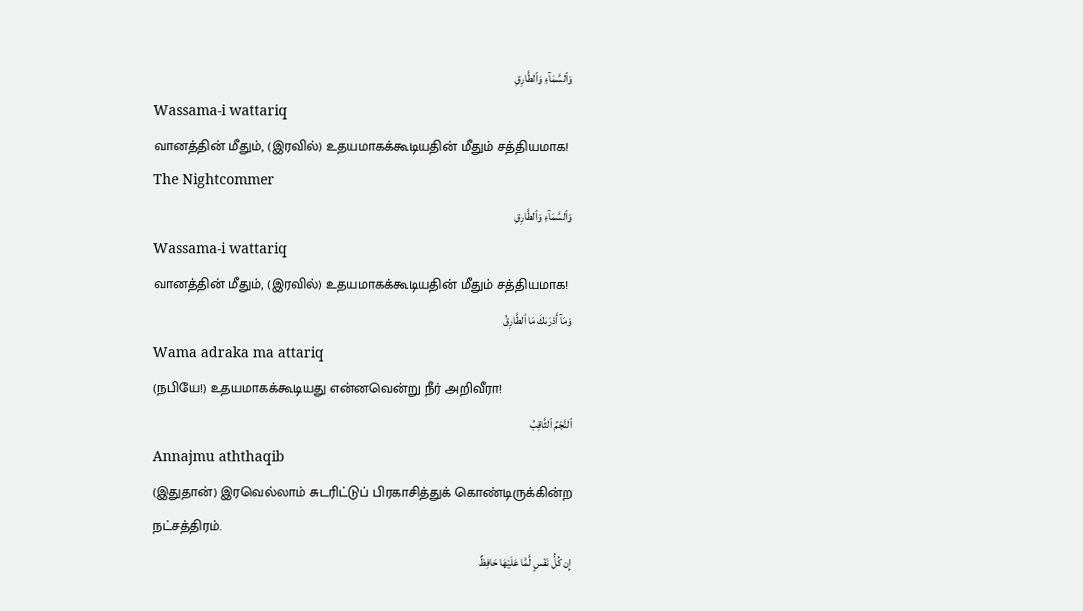وَٱلسَّمَآءِ وَٱلطَّارِقِ
Wassama-i wattariq
வானத்தின் மீதும், (இரவில்) உதயமாகக்கூடியதின் மீதும் சத்தியமாக!
The Nightcommer
وَٱلسَّمَآءِ وَٱلطَّارِقِ
Wassama-i wattariq
வானத்தின் மீதும், (இரவில்) உதயமாகக்கூடியதின் மீதும் சத்தியமாக!
وَمَآ أَدْرَىٰكَ مَا ٱلطَّارِقُ
Wama adraka ma attariq
(நபியே!) உதயமாகக்கூடியது என்னவென்று நீர் அறிவீரா!
ٱلنَّجْمُ ٱلثَّاقِبُ
Annajmu aththaqib
(இதுதான்) இரவெல்லாம் சுடரிட்டுப் பிரகாசித்துக் கொண்டிருக்கின்ற நட்சத்திரம்.
إِن كُلُّ نَفْسٍ لَّمَّا عَلَيْهَا حَافِظٌ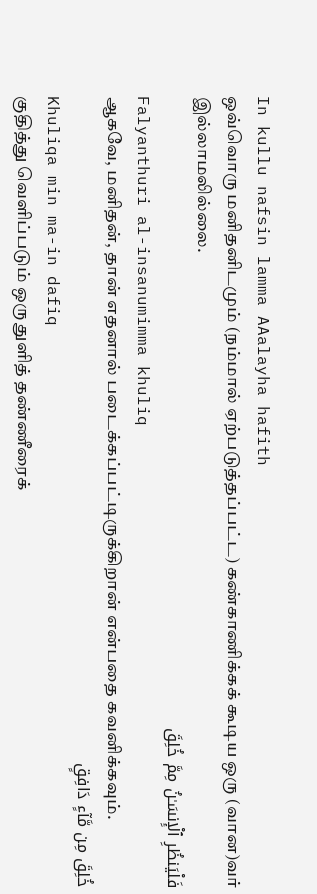In kullu nafsin lamma AAalayha hafith
ஒவ்வொரு மனிதனிடமும் (நம்மால் ஏற்படுத்தப்பட்ட) கண்காணிக்கக் கூடிய ஒரு (வான)வர் இல்லாமலில்லை.
فَلْيَنظُرِ ٱلْإِنسَـٰنُ مِمَّ خُلِقَ
Falyanthuri al-insanumimma khuliq
ஆகவே, மனிதன், தான் எதனால் படைக்கப்பட்டிருக்கிறான் என்பதை கவனிக்கவும்.
خُلِقَ مِن مَّآءٍ دَافِقٍ
Khuliqa min ma-in dafiq
குதித்து வெளிப்படும் ஒரு துளித் தண்ணீரைக்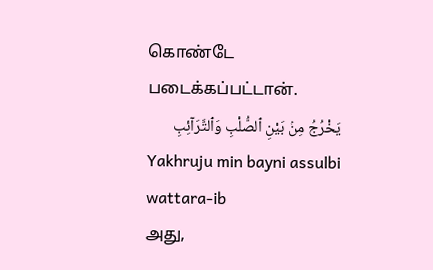கொண்டே படைக்கப்பட்டான்.
يَخْرُجُ مِنۢ بَيْنِ ٱلصُّلْبِ وَٱلتَّرَآئِبِ
Yakhruju min bayni assulbi wattara-ib
அது,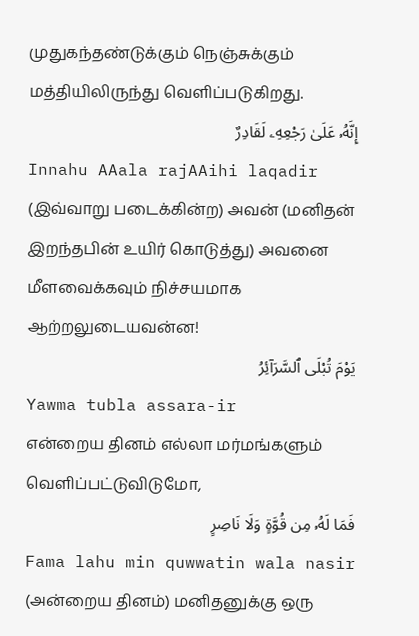முதுகந்தண்டுக்கும் நெஞ்சுக்கும் மத்தியிலிருந்து வெளிப்படுகிறது.
إِنَّهُۥ عَلَىٰ رَجْعِهِۦ لَقَادِرٌ
Innahu AAala rajAAihi laqadir
(இவ்வாறு படைக்கின்ற) அவன் (மனிதன் இறந்தபின் உயிர் கொடுத்து) அவனை மீளவைக்கவும் நிச்சயமாக ஆற்றலுடையவன்ன!
يَوْمَ تُبْلَى ٱلسَّرَآئِرُ
Yawma tubla assara-ir
என்றைய தினம் எல்லா மர்மங்களும் வெளிப்பட்டுவிடுமோ,
فَمَا لَهُۥ مِن قُوَّةٍ وَلَا نَاصِرٍ
Fama lahu min quwwatin wala nasir
(அன்றைய தினம்) மனிதனுக்கு ஒரு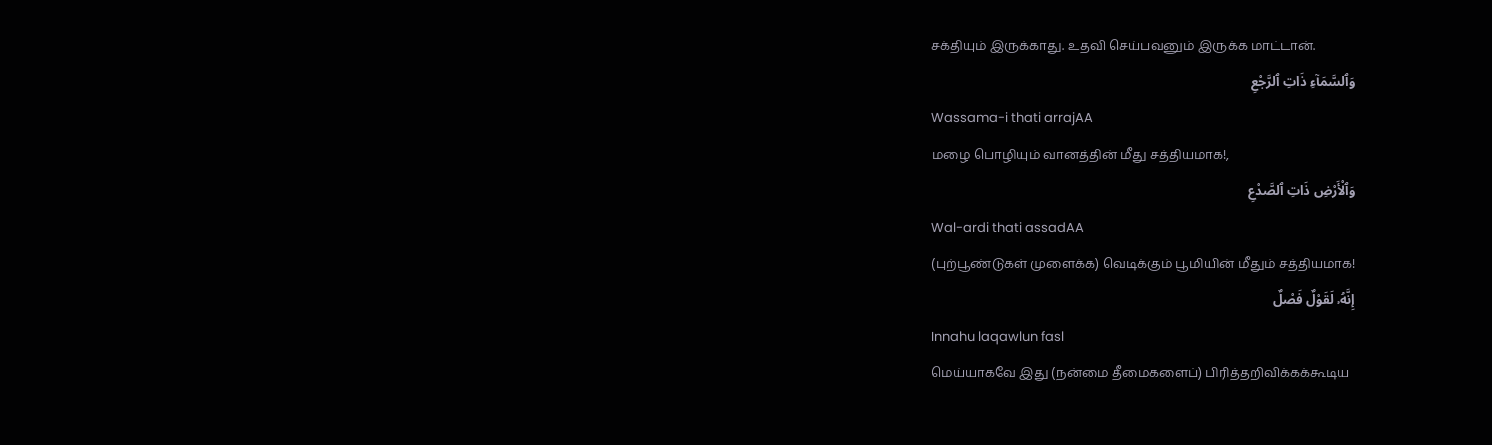சக்தியும் இருக்காது. உதவி செய்பவனும் இருக்க மாட்டான்.
وَٱلسَّمَآءِ ذَاتِ ٱلرَّجْعِ
Wassama-i thati arrajAA
மழை பொழியும் வானத்தின் மீது சத்தியமாக!,
وَٱلْأَرْضِ ذَاتِ ٱلصَّدْعِ
Wal-ardi thati assadAA
(புற்பூண்டுகள் முளைக்க) வெடிக்கும் பூமியின் மீதும் சத்தியமாக!
إِنَّهُۥ لَقَوْلٌ فَصْلٌ
Innahu laqawlun fasl
மெய்யாகவே இது (நன்மை தீமைகளைப்) பிரித்தறிவிக்கக்கூடிய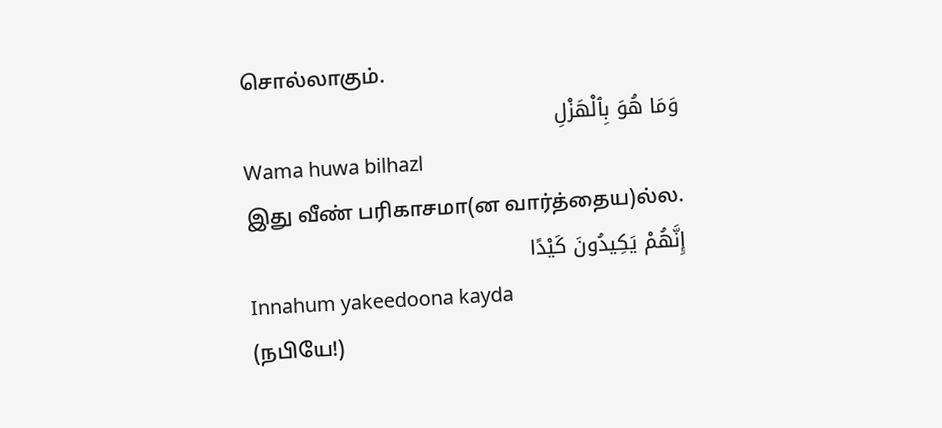சொல்லாகும்.
وَمَا هُوَ بِٱلْهَزْلِ
Wama huwa bilhazl
இது வீண் பரிகாசமா(ன வார்த்தைய)ல்ல.
إِنَّهُمْ يَكِيدُونَ كَيْدًا
Innahum yakeedoona kayda
(நபியே!)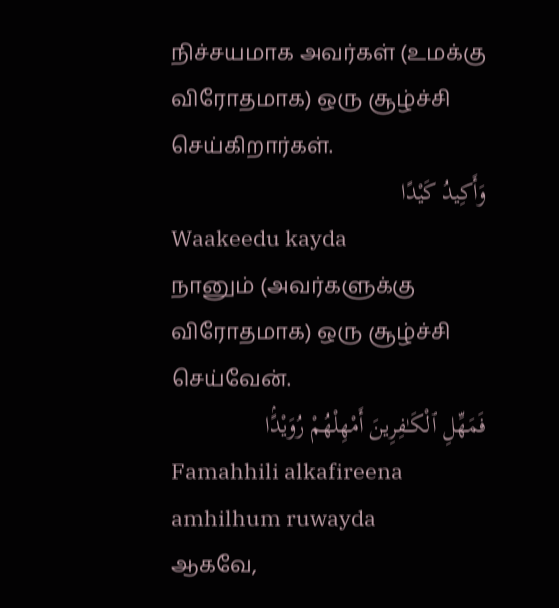நிச்சயமாக அவர்கள் (உமக்கு விரோதமாக) ஒரு சூழ்ச்சி செய்கிறார்கள்.
وَأَكِيدُ كَيْدًا
Waakeedu kayda
நானும் (அவர்களுக்கு விரோதமாக) ஒரு சூழ்ச்சி செய்வேன்.
فَمَهِّلِ ٱلْكَـٰفِرِينَ أَمْهِلْهُمْ رُوَيْدًۢا
Famahhili alkafireena amhilhum ruwayda
ஆகவே,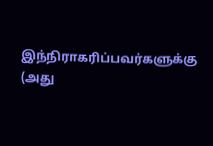இந்நிராகரிப்பவர்களுக்கு (அது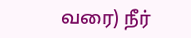வரை) நீர்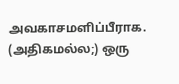அவகாசமளிப்பீராக. (அதிகமல்ல;) ஒரு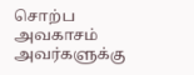சொற்ப அவகாசம் அவர்களுக்கு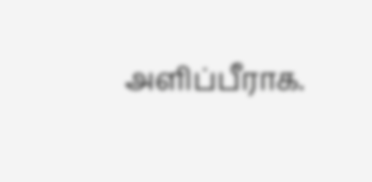அளிப்பீராக.